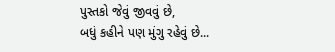પુસ્તકો જેવું જીવવું છે,
બધું કહીને પણ મુંગુ રહેવું છે...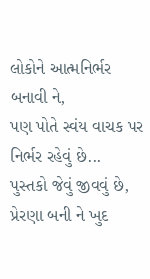લોકોને આત્મનિર્ભર બનાવી ને,
પણ પોતે સ્વંય વાચક પર નિર્ભર રહેવું છે...
પુસ્તકો જેવું જીવવું છે,
પ્રેરણા બની ને ખુદ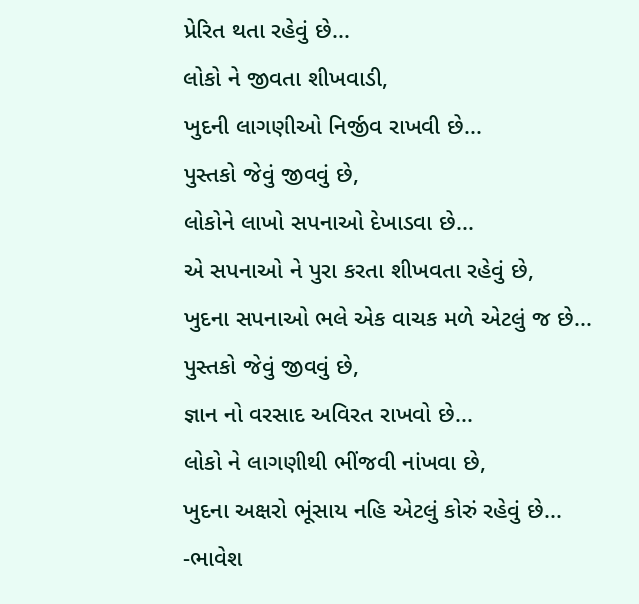પ્રેરિત થતા રહેવું છે...
લોકો ને જીવતા શીખવાડી,
ખુદની લાગણીઓ નિર્જીવ રાખવી છે...
પુસ્તકો જેવું જીવવું છે,
લોકોને લાખો સપનાઓ દેખાડવા છે...
એ સપનાઓ ને પુરા કરતા શીખવતા રહેવું છે,
ખુદના સપનાઓ ભલે એક વાચક મળે એટલું જ છે...
પુસ્તકો જેવું જીવવું છે,
જ્ઞાન નો વરસાદ અવિરત રાખવો છે...
લોકો ને લાગણીથી ભીંજવી નાંખવા છે,
ખુદના અક્ષરો ભૂંસાય નહિ એટલું કોરું રહેવું છે...
-ભાવેશ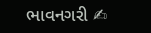ભાવનગરી ✍